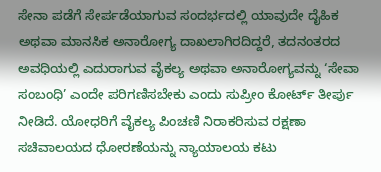ಸೇನಾ ಪಡೆಗೆ ಸೇರ್ಪಡೆಯಾಗುವ ಸಂದರ್ಭದಲ್ಲಿ ಯಾವುದೇ ದೈಹಿಕ ಅಥವಾ ಮಾನಸಿಕ ಅನಾರೋಗ್ಯ ದಾಖಲಾಗಿರದಿದ್ದರೆ, ತದನಂತರದ ಅವಧಿಯಲ್ಲಿ ಎದುರಾಗುವ ವೈಕಲ್ಯ ಅಥವಾ ಅನಾರೋಗ್ಯವನ್ನು ‘ಸೇವಾ ಸಂಬಂಧಿ’ ಎಂದೇ ಪರಿಗಣಿಸಬೇಕು ಎಂದು ಸುಪ್ರೀಂ ಕೋರ್ಟ್ ತೀರ್ಪು ನೀಡಿದೆ. ಯೋಧರಿಗೆ ವೈಕಲ್ಯ ಪಿಂಚಣಿ ನಿರಾಕರಿಸುವ ರಕ್ಷಣಾ ಸಚಿವಾಲಯದ ಧೋರಣೆಯನ್ನು ನ್ಯಾಯಾಲಯ ಕಟು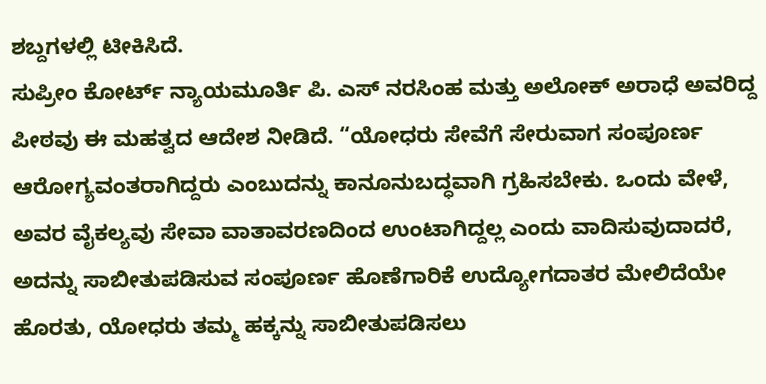ಶಬ್ದಗಳಲ್ಲಿ ಟೀಕಿಸಿದೆ.
ಸುಪ್ರೀಂ ಕೋರ್ಟ್ ನ್ಯಾಯಮೂರ್ತಿ ಪಿ. ಎಸ್ ನರಸಿಂಹ ಮತ್ತು ಅಲೋಕ್ ಅರಾಧೆ ಅವರಿದ್ದ ಪೀಠವು ಈ ಮಹತ್ವದ ಆದೇಶ ನೀಡಿದೆ. “ಯೋಧರು ಸೇವೆಗೆ ಸೇರುವಾಗ ಸಂಪೂರ್ಣ ಆರೋಗ್ಯವಂತರಾಗಿದ್ದರು ಎಂಬುದನ್ನು ಕಾನೂನುಬದ್ಧವಾಗಿ ಗ್ರಹಿಸಬೇಕು. ಒಂದು ವೇಳೆ, ಅವರ ವೈಕಲ್ಯವು ಸೇವಾ ವಾತಾವರಣದಿಂದ ಉಂಟಾಗಿದ್ದಲ್ಲ ಎಂದು ವಾದಿಸುವುದಾದರೆ, ಅದನ್ನು ಸಾಬೀತುಪಡಿಸುವ ಸಂಪೂರ್ಣ ಹೊಣೆಗಾರಿಕೆ ಉದ್ಯೋಗದಾತರ ಮೇಲಿದೆಯೇ ಹೊರತು, ಯೋಧರು ತಮ್ಮ ಹಕ್ಕನ್ನು ಸಾಬೀತುಪಡಿಸಲು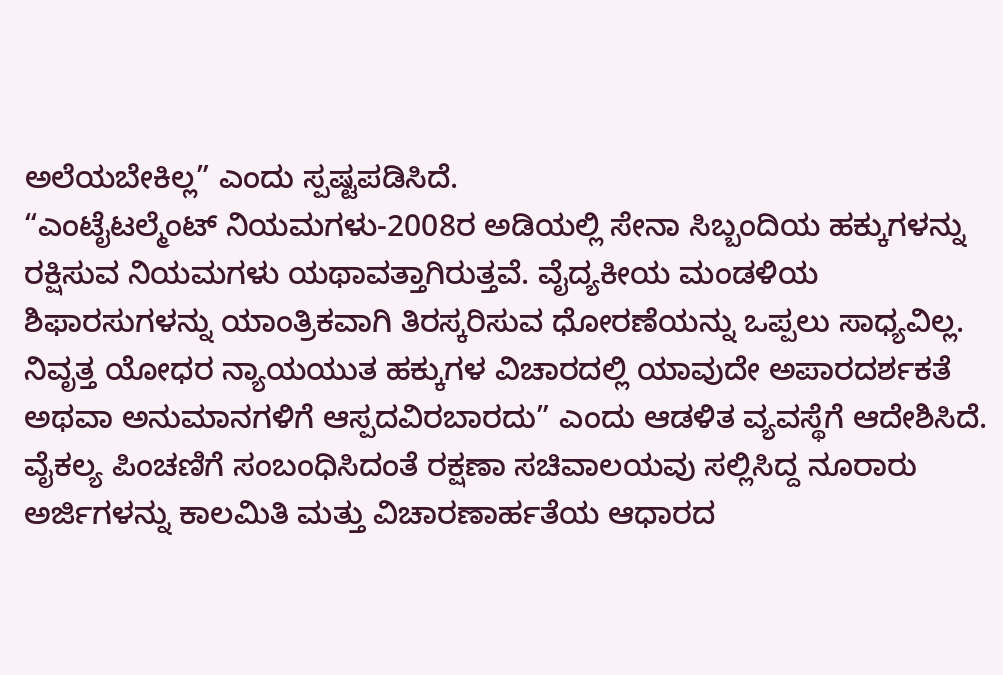ಅಲೆಯಬೇಕಿಲ್ಲ” ಎಂದು ಸ್ಪಷ್ಟಪಡಿಸಿದೆ.
“ಎಂಟೈಟಲ್ಮೆಂಟ್ ನಿಯಮಗಳು-2008ರ ಅಡಿಯಲ್ಲಿ ಸೇನಾ ಸಿಬ್ಬಂದಿಯ ಹಕ್ಕುಗಳನ್ನು ರಕ್ಷಿಸುವ ನಿಯಮಗಳು ಯಥಾವತ್ತಾಗಿರುತ್ತವೆ. ವೈದ್ಯಕೀಯ ಮಂಡಳಿಯ ಶಿಫಾರಸುಗಳನ್ನು ಯಾಂತ್ರಿಕವಾಗಿ ತಿರಸ್ಕರಿಸುವ ಧೋರಣೆಯನ್ನು ಒಪ್ಪಲು ಸಾಧ್ಯವಿಲ್ಲ. ನಿವೃತ್ತ ಯೋಧರ ನ್ಯಾಯಯುತ ಹಕ್ಕುಗಳ ವಿಚಾರದಲ್ಲಿ ಯಾವುದೇ ಅಪಾರದರ್ಶಕತೆ ಅಥವಾ ಅನುಮಾನಗಳಿಗೆ ಆಸ್ಪದವಿರಬಾರದು” ಎಂದು ಆಡಳಿತ ವ್ಯವಸ್ಥೆಗೆ ಆದೇಶಿಸಿದೆ.
ವೈಕಲ್ಯ ಪಿಂಚಣಿಗೆ ಸಂಬಂಧಿಸಿದಂತೆ ರಕ್ಷಣಾ ಸಚಿವಾಲಯವು ಸಲ್ಲಿಸಿದ್ದ ನೂರಾರು ಅರ್ಜಿಗಳನ್ನು ಕಾಲಮಿತಿ ಮತ್ತು ವಿಚಾರಣಾರ್ಹತೆಯ ಆಧಾರದ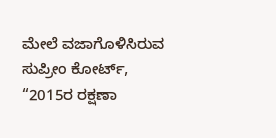ಮೇಲೆ ವಜಾಗೊಳಿಸಿರುವ ಸುಪ್ರೀಂ ಕೋರ್ಟ್, “2015ರ ರಕ್ಷಣಾ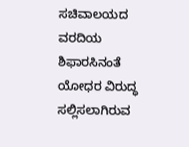ಸಚಿವಾಲಯದ ವರದಿಯ ಶಿಫಾರಸಿನಂತೆ ಯೋಧರ ವಿರುದ್ಧ ಸಲ್ಲಿಸಲಾಗಿರುವ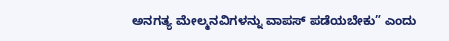ಅನಗತ್ಯ ಮೇಲ್ಮನವಿಗಳನ್ನು ವಾಪಸ್ ಪಡೆಯಬೇಕು” ಎಂದು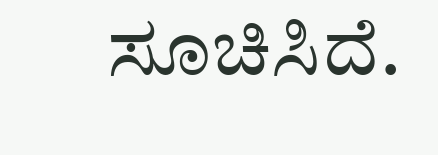ಸೂಚಿಸಿದೆ.